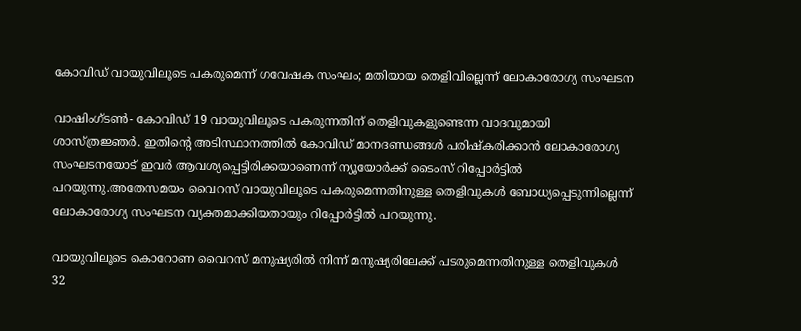കോവിഡ് വായുവിലൂടെ പകരുമെന്ന് ഗവേഷക സംഘം; മതിയായ തെളിവില്ലെന്ന് ലോകാരോഗ്യ സംഘടന

വാഷിംഗ്ടണ്‍- കോവിഡ് 19 വായുവിലൂടെ പകരുന്നതിന് തെളിവുകളുണ്ടെന്ന വാദവുമായി ശാസ്ത്രജ്ഞർ. ഇതിന്റെ അടിസ്ഥാനത്തിൽ കോവിഡ് മാനദണ്ഡങ്ങൾ പരിഷ്കരിക്കാൻ ലോകാരോഗ്യ സംഘടനയോട് ഇവർ ആവശ്യപ്പെട്ടിരിക്കയാണെന്ന് ന്യൂയോർക്ക് ടൈംസ് റിപ്പോർട്ടില്‍ പറയുന്നു.അതേസമയം വൈറസ് വായുവിലൂടെ പകരുമെന്നതിനുള്ള തെളിവുകൾ ബോധ്യപ്പെടുന്നില്ലെന്ന് ലോകാരോഗ്യ സംഘടന വ്യക്തമാക്കിയതായും റിപ്പോർട്ടിൽ പറയുന്നു.

വായുവിലൂടെ കൊറോണ വൈറസ് മനുഷ്യരിൽ നിന്ന് മനുഷ്യരിലേക്ക് പടരുമെന്നതിനുള്ള തെളിവുകൾ 32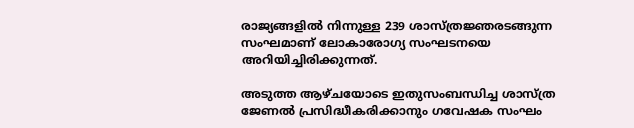രാജ്യങ്ങളിൽ നിന്നുള്ള 239 ശാസ്ത്രജ്ഞരടങ്ങുന്ന സംഘമാണ് ലോകാരോഗ്യ സംഘടനയെ അറിയിച്ചിരിക്കുന്നത്.

അടുത്ത ആഴ്ചയോടെ ഇതുസംബന്ധിച്ച ശാസ്ത്ര ജേണൽ പ്രസിദ്ധീകരിക്കാനും ഗവേഷക സംഘം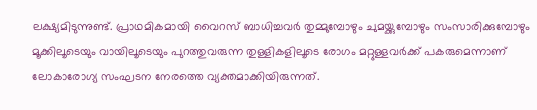ലക്ഷ്യമിടുന്നുണ്ട്. പ്രാഥമികമായി വൈറസ് ബാധിച്ചവർ തുമ്മുമ്പോഴും ചുമയ്ക്കുമ്പോഴും സംസാരിക്കുമ്പോഴും മൂക്കിലൂടെയും വായിലൂടെയും പുറത്തുവരുന്ന തുള്ളികളിലൂടെ രോഗം മറ്റുള്ളവർക്ക് പകരുമെന്നാണ് ലോകാരോഗ്യ സംഘടന നേരത്തെ വ്യക്തമാക്കിയിരുന്നത്.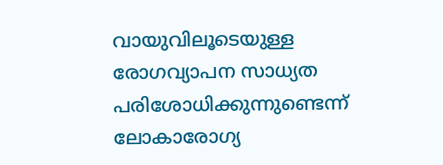വായുവിലൂടെയുള്ള രോഗവ്യാപന സാധ്യത പരിശോധിക്കുന്നുണ്ടെന്ന് ലോകാരോഗ്യ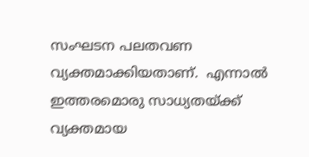സംഘടന പലതവണ വ്യക്തമാക്കിയതാണ്.  എന്നാൽ ഇത്തരമൊരു സാധ്യതയ്ക്ക് വ്യക്തമായ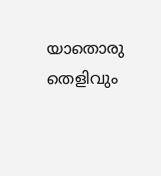യാതൊരു തെളിവും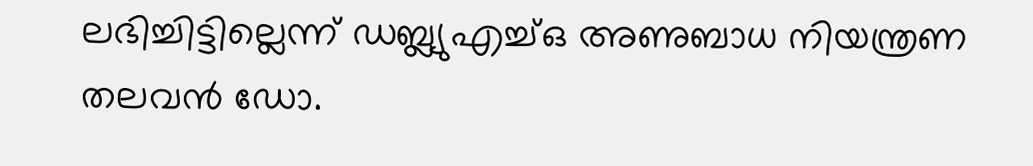ലഭിച്ചിട്ടില്ലെന്ന് ഡബ്ല്യുഎച്ച്ഒ അണുബാധ നിയന്ത്രണ തലവൻ ഡോ.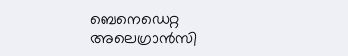ബെനെഡെറ്റ അലെഗ്രാൻസി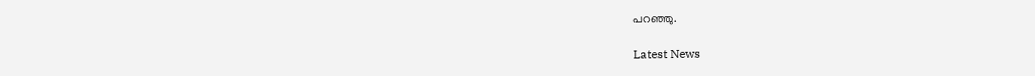പറഞ്ഞു.

Latest News